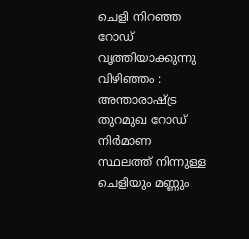ചെളി നിറഞ്ഞ റോഡ് വൃത്തിയാക്കുന്നു
വിഴിഞ്ഞം : അന്താരാഷ്ട്ര തുറമുഖ റോഡ് നിർമാണ സ്ഥലത്ത് നിന്നുള്ള ചെളിയും മണ്ണും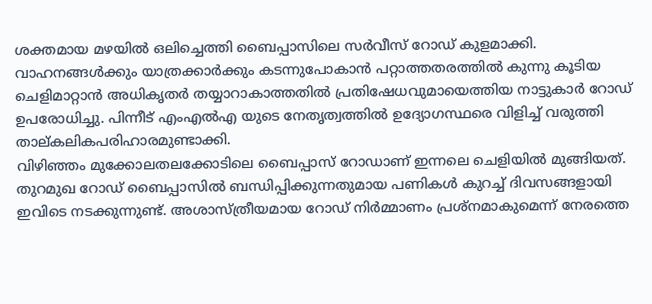ശക്തമായ മഴയിൽ ഒലിച്ചെത്തി ബൈപ്പാസിലെ സർവീസ് റോഡ് കുളമാക്കി. വാഹനങ്ങൾക്കും യാത്രക്കാർക്കും കടന്നുപോകാൻ പറ്റാത്തതരത്തിൽ കുന്നു കൂടിയ ചെളിമാറ്റാൻ അധികൃതർ തയ്യാറാകാത്തതിൽ പ്രതിഷേധവുമായെത്തിയ നാട്ടുകാർ റോഡ് ഉപരോധിച്ചു. പിന്നീട് എംഎൽഎ യുടെ നേതൃത്വത്തിൽ ഉദ്യോഗസ്ഥരെ വിളിച്ച് വരുത്തി താല്കലികപരിഹാരമുണ്ടാക്കി.
വിഴിഞ്ഞം മുക്കോലതലക്കോടിലെ ബൈപ്പാസ് റോഡാണ് ഇന്നലെ ചെളിയിൽ മുങ്ങിയത്. തുറമുഖ റോഡ് ബൈപ്പാസിൽ ബന്ധിപ്പിക്കുന്നതുമായ പണികൾ കുറച്ച് ദിവസങ്ങളായി ഇവിടെ നടക്കുന്നുണ്ട്. അശാസ്ത്രീയമായ റോഡ് നിർമ്മാണം പ്രശ്നമാകുമെന്ന് നേരത്തെ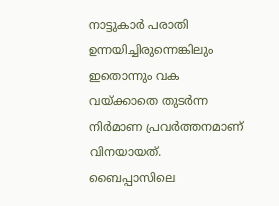നാട്ടുകാർ പരാതി ഉന്നയിച്ചിരുന്നെങ്കിലും ഇതൊന്നും വക വയ്ക്കാതെ തുടർന്ന നിർമാണ പ്രവർത്തനമാണ് വിനയായത്. ബൈപ്പാസിലെ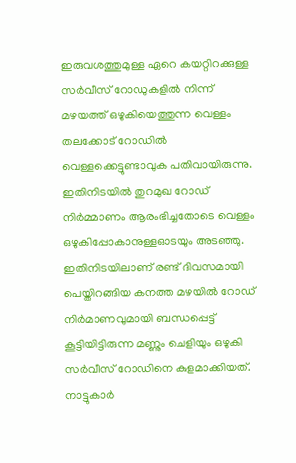ഇരുവശത്തുമുള്ള ഏറെ കയറ്റിറക്കുള്ള സർവീസ് റോഡുകളിൽ നിന്ന് മഴയത്ത് ഒഴുകിയെത്തുന്ന വെള്ളം തലക്കോട് റോഡിൽ വെള്ളക്കെട്ടുണ്ടാവുക പതിവായിരുന്നു.
ഇതിനിടയിൽ തുറമുഖ റോഡ് നിർമ്മാണം ആരംഭിച്ചതോടെ വെള്ളം ഒഴുകിപ്പോകാനുള്ളഓടയും അടഞ്ഞു. ഇതിനിടയിലാണ് രണ്ട് ദിവസമായി പെയ്തിറങ്ങിയ കനത്ത മഴയിൽ റോഡ് നിർമാണവുമായി ബന്ധപ്പെട്ട് കൂട്ടിയിട്ടിരുന്ന മണ്ണും ചെളിയും ഒഴുകി സർവീസ് റോഡിനെ കുളമാക്കിയത്.
നാട്ടുകാർ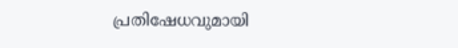പ്രതിഷേധവുമായി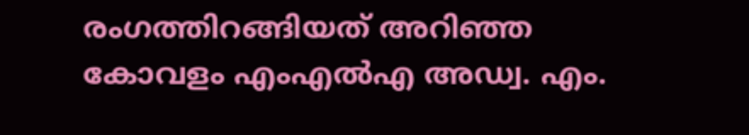രംഗത്തിറങ്ങിയത് അറിഞ്ഞ കോവളം എംഎൽഎ അഡ്വ. എം.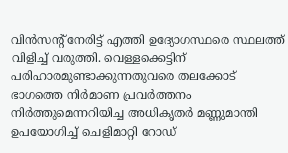വിൻസന്റ് നേരിട്ട് എത്തി ഉദ്യോഗസ്ഥരെ സ്ഥലത്ത് വിളിച്ച് വരുത്തി. വെള്ളക്കെട്ടിന് പരിഹാരമുണ്ടാക്കുന്നതുവരെ തലക്കോട് ഭാഗത്തെ നിർമാണ പ്രവർത്തനം നിർത്തുമെന്നറിയിച്ച അധികൃതർ മണ്ണുമാന്തി ഉപയോഗിച്ച് ചെളിമാറ്റി റോഡ്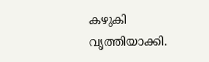കഴുകി വൃത്തിയാക്കി.